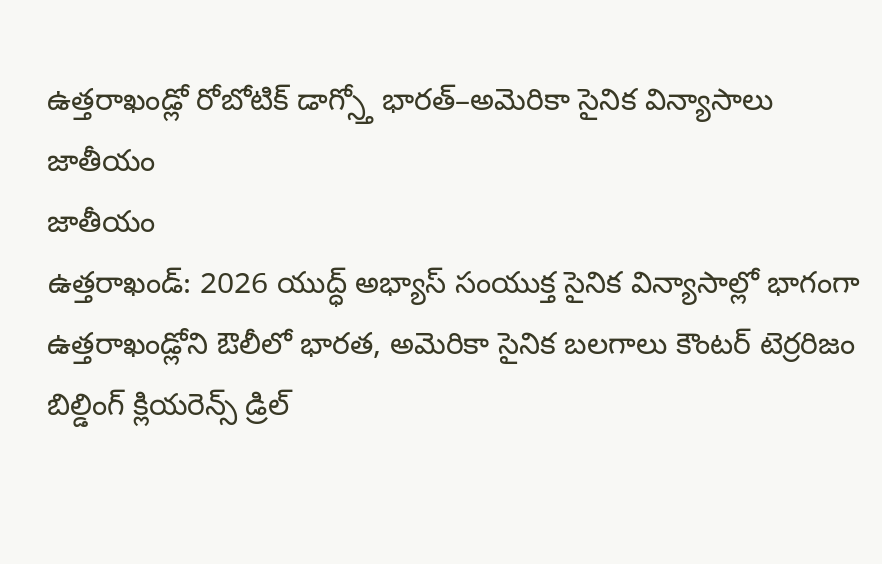ఉత్తరాఖండ్లో రోబోటిక్ డాగ్స్తో భారత్–అమెరికా సైనిక విన్యాసాలు
జాతీయం
జాతీయం
ఉత్తరాఖండ్: 2026 యుద్ధ్ అభ్యాస్ సంయుక్త సైనిక విన్యాసాల్లో భాగంగా ఉత్తరాఖండ్లోని ఔలీలో భారత, అమెరికా సైనిక బలగాలు కౌంటర్ టెర్రరిజం బిల్డింగ్ క్లియరెన్స్ డ్రిల్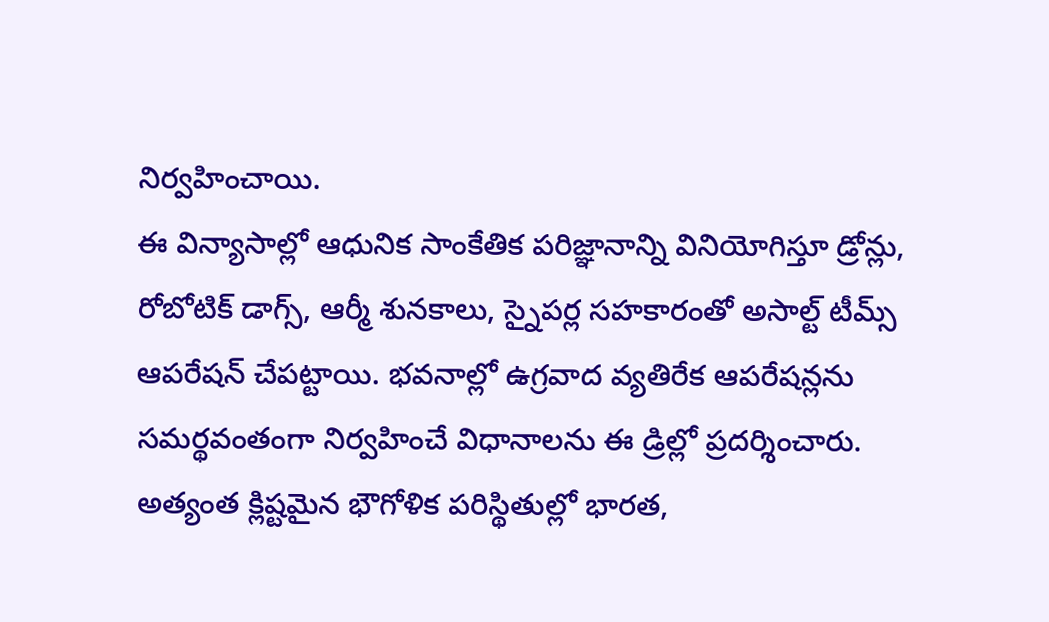నిర్వహించాయి.
ఈ విన్యాసాల్లో ఆధునిక సాంకేతిక పరిజ్ఞానాన్ని వినియోగిస్తూ డ్రోన్లు, రోబోటిక్ డాగ్స్, ఆర్మీ శునకాలు, స్నైపర్ల సహకారంతో అసాల్ట్ టీమ్స్ ఆపరేషన్ చేపట్టాయి. భవనాల్లో ఉగ్రవాద వ్యతిరేక ఆపరేషన్లను సమర్థవంతంగా నిర్వహించే విధానాలను ఈ డ్రిల్లో ప్రదర్శించారు.
అత్యంత క్లిష్టమైన భౌగోళిక పరిస్థితుల్లో భారత,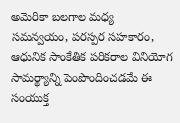అమెరికా బలగాల మధ్య సమన్వయం, పరస్పర సహకారం, ఆధునిక సాంకేతిక పరికరాల వినియోగ సామర్థ్యాన్ని పెంపొందించడమే ఈ సంయుక్త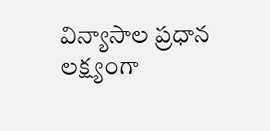విన్యాసాల ప్రధాన లక్ష్యంగా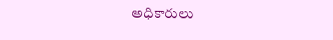అధికారులు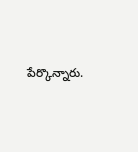పేర్కొన్నారు.